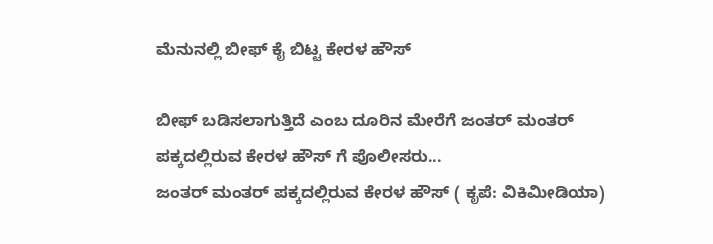ಮೆನುನಲ್ಲಿ ಬೀಫ್ ಕೈ ಬಿಟ್ಟ ಕೇರಳ ಹೌಸ್

ಬೀಫ್ ಬಡಿಸಲಾಗುತ್ತಿದೆ ಎಂಬ ದೂರಿನ ಮೇರೆಗೆ ಜಂತರ್ ಮಂತರ್ ಪಕ್ಕದಲ್ಲಿರುವ ಕೇರಳ ಹೌಸ್ ಗೆ ಪೊಲೀಸರು...
ಜಂತರ್ ಮಂತರ್ ಪಕ್ಕದಲ್ಲಿರುವ ಕೇರಳ ಹೌಸ್ ( ಕೃಪೆ: ವಿಕಿಮೀಡಿಯಾ)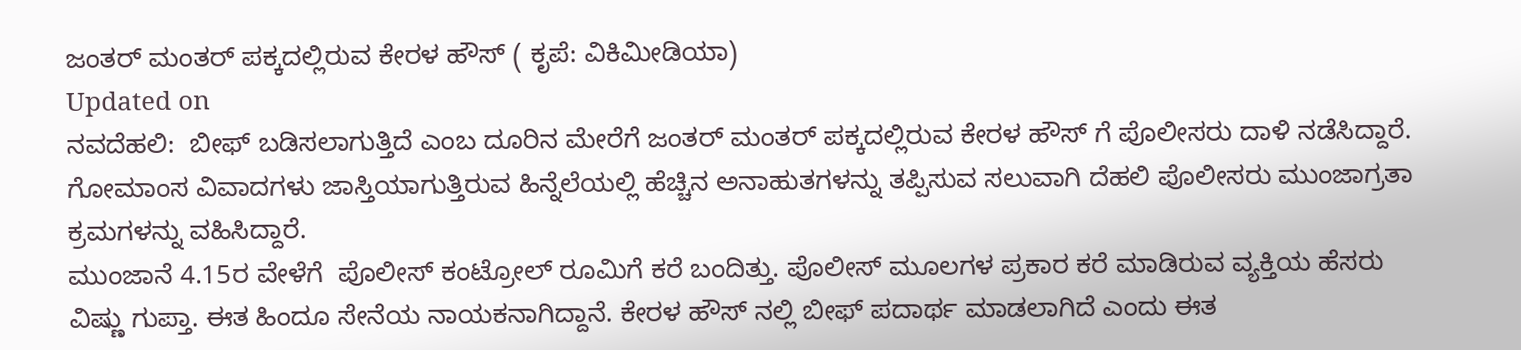ಜಂತರ್ ಮಂತರ್ ಪಕ್ಕದಲ್ಲಿರುವ ಕೇರಳ ಹೌಸ್ ( ಕೃಪೆ: ವಿಕಿಮೀಡಿಯಾ)
Updated on
ನವದೆಹಲಿ:  ಬೀಫ್ ಬಡಿಸಲಾಗುತ್ತಿದೆ ಎಂಬ ದೂರಿನ ಮೇರೆಗೆ ಜಂತರ್ ಮಂತರ್ ಪಕ್ಕದಲ್ಲಿರುವ ಕೇರಳ ಹೌಸ್ ಗೆ ಪೊಲೀಸರು ದಾಳಿ ನಡೆಸಿದ್ದಾರೆ.
ಗೋಮಾಂಸ ವಿವಾದಗಳು ಜಾಸ್ತಿಯಾಗುತ್ತಿರುವ ಹಿನ್ನೆಲೆಯಲ್ಲಿ ಹೆಚ್ಚಿನ ಅನಾಹುತಗಳನ್ನು ತಪ್ಪಿಸುವ ಸಲುವಾಗಿ ದೆಹಲಿ ಪೊಲೀಸರು ಮುಂಜಾಗ್ರತಾ ಕ್ರಮಗಳನ್ನು ವಹಿಸಿದ್ದಾರೆ.
ಮುಂಜಾನೆ 4.15ರ ವೇಳೆಗೆ  ಪೊಲೀಸ್ ಕಂಟ್ರೋಲ್ ರೂಮಿಗೆ ಕರೆ ಬಂದಿತ್ತು. ಪೊಲೀಸ್ ಮೂಲಗಳ ಪ್ರಕಾರ ಕರೆ ಮಾಡಿರುವ ವ್ಯಕ್ತಿಯ ಹೆಸರು ವಿಷ್ಣು ಗುಪ್ತಾ. ಈತ ಹಿಂದೂ ಸೇನೆಯ ನಾಯಕನಾಗಿದ್ದಾನೆ. ಕೇರಳ ಹೌಸ್ ನಲ್ಲಿ ಬೀಫ್ ಪದಾರ್ಥ ಮಾಡಲಾಗಿದೆ ಎಂದು ಈತ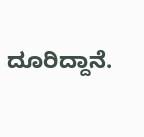ದೂರಿದ್ದಾನೆ.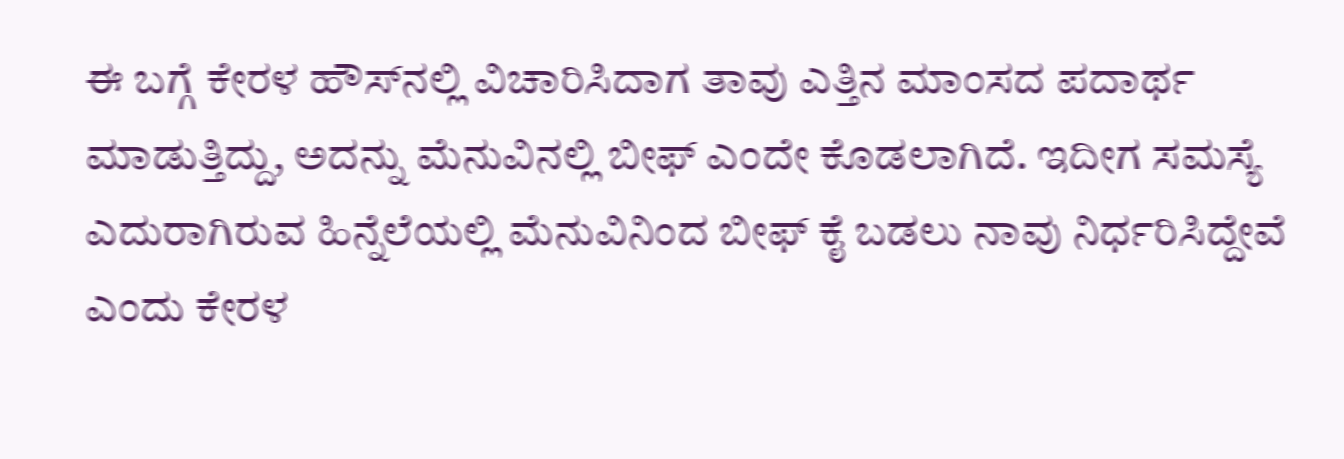ಈ ಬಗ್ಗೆ ಕೇರಳ ಹೌಸ್‌ನಲ್ಲಿ ವಿಚಾರಿಸಿದಾಗ ತಾವು ಎತ್ತಿನ ಮಾಂಸದ ಪದಾರ್ಥ ಮಾಡುತ್ತಿದ್ದು, ಅದನ್ನು ಮೆನುವಿನಲ್ಲಿ ಬೀಫ್ ಎಂದೇ ಕೊಡಲಾಗಿದೆ. ಇದೀಗ ಸಮಸ್ಯೆ ಎದುರಾಗಿರುವ ಹಿನ್ನೆಲೆಯಲ್ಲಿ ಮೆನುವಿನಿಂದ ಬೀಫ್ ಕೈ ಬಡಲು ನಾವು ನಿರ್ಧರಿಸಿದ್ದೇವೆ ಎಂದು ಕೇರಳ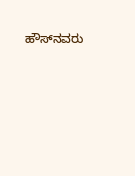ಹೌಸ್‌ನವರು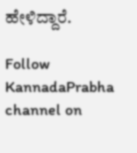ಹೇಳಿದ್ದಾರೆ.

Follow KannadaPrabha channel on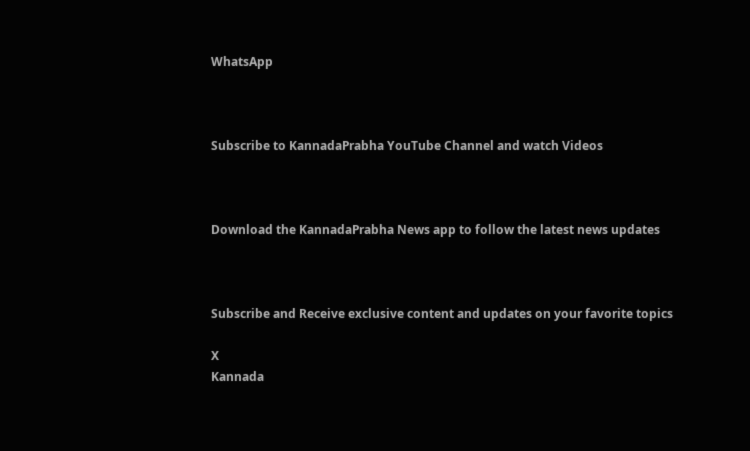WhatsApp



Subscribe to KannadaPrabha YouTube Channel and watch Videos



Download the KannadaPrabha News app to follow the latest news updates



Subscribe and Receive exclusive content and updates on your favorite topics

X
Kannada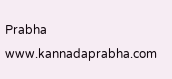Prabha
www.kannadaprabha.com